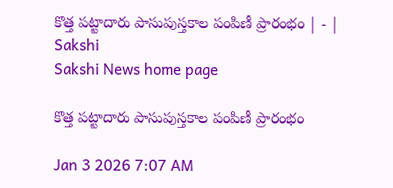కొత్త పట్టాదారు పాసుపుస్తకాల పంపిణీ ప్రారంభం | - | Sakshi
Sakshi News home page

కొత్త పట్టాదారు పాసుపుస్తకాల పంపిణీ ప్రారంభం

Jan 3 2026 7:07 AM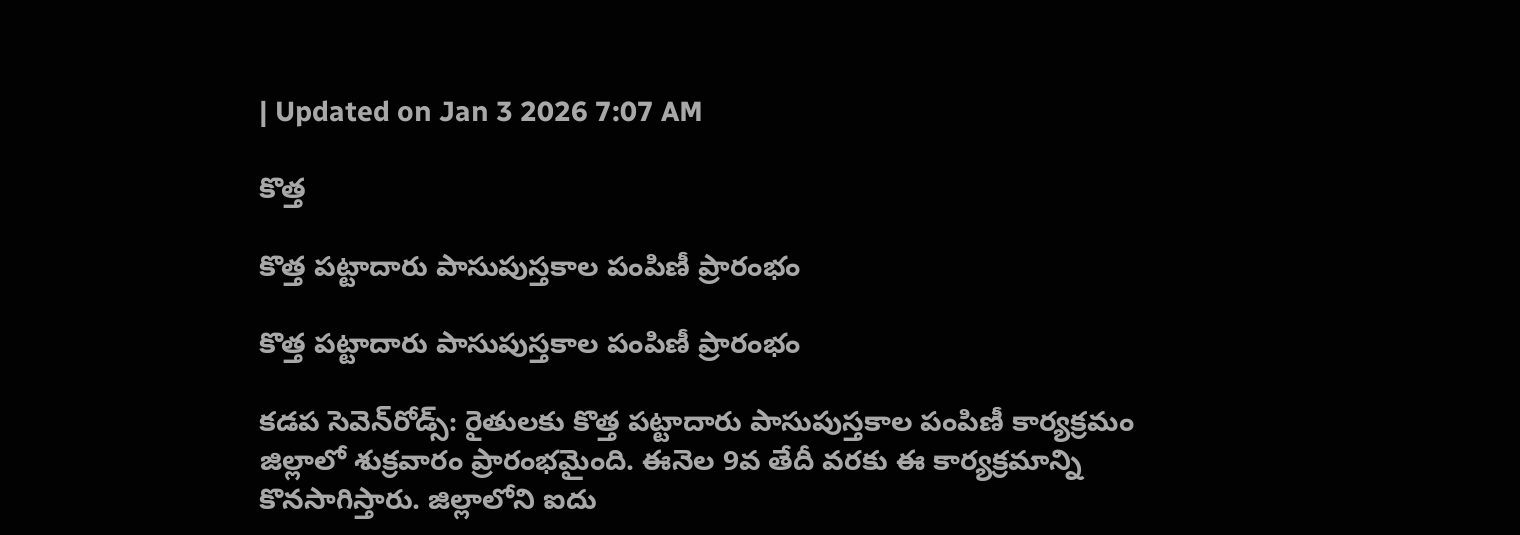| Updated on Jan 3 2026 7:07 AM

కొత్త

కొత్త పట్టాదారు పాసుపుస్తకాల పంపిణీ ప్రారంభం

కొత్త పట్టాదారు పాసుపుస్తకాల పంపిణీ ప్రారంభం

కడప సెవెన్‌రోడ్స్‌: రైతులకు కొత్త పట్టాదారు పాసుపుస్తకాల పంపిణీ కార్యక్రమం జిల్లాలో శుక్రవారం ప్రారంభమైంది. ఈనెల 9వ తేదీ వరకు ఈ కార్యక్రమాన్ని కొనసాగిస్తారు. జిల్లాలోని ఐదు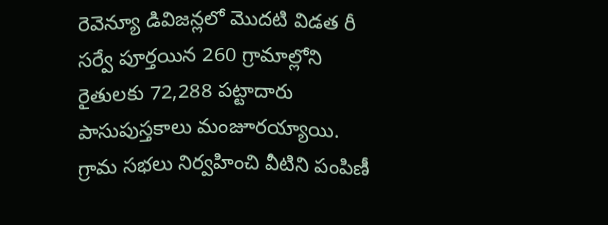రెవెన్యూ డివిజన్లలో మొదటి విడత రీ సర్వే పూర్తయిన 260 గ్రామాల్లోని రైతులకు 72,288 పట్టాదారు పాసుపుస్తకాలు మంజూరయ్యాయి. గ్రామ సభలు నిర్వహించి వీటిని పంపిణీ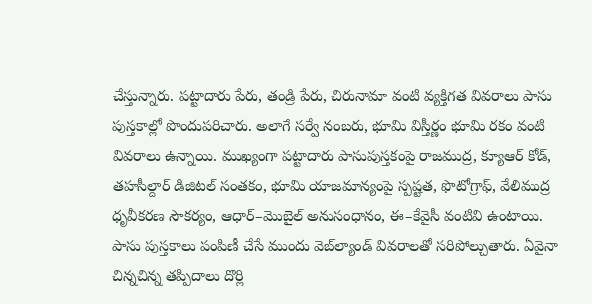చేస్తున్నారు. పట్టాదారు పేరు, తండ్రి పేరు, చిరునామా వంటి వ్యక్తిగత వివరాలు పాసు పుస్తకాల్లో పొందుపరిచారు. అలాగే సర్వే నంబరు, భూమి విస్తీర్ణం భూమి రకం వంటి వివరాలు ఉన్నాయి. ముఖ్యంగా పట్టాదారు పాసుపుస్తకంపై రాజముద్ర, క్యూఆర్‌ కోడ్‌, తహసీల్దార్‌ డిజిటల్‌ సంతకం, భూమి యాజమాన్యంపై స్పష్టత, ఫొటోగ్రాఫ్‌, వేలిముద్ర ధృవీకరణ సౌకర్యం, ఆధార్‌–మొబైల్‌ అనుసంధానం, ఈ–కేవైసీ వంటివి ఉంటాయి. పాసు పుస్తకాలు పంపిణీ చేసే ముందు వెబ్‌ల్యాండ్‌ వివరాలతో సరిపోల్చుతారు. ఏవైనా చిన్నచిన్న తప్పిదాలు దొర్లి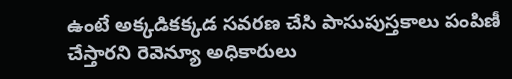ఉంటే అక్కడికక్కడ సవరణ చేసి పాసుపుస్తకాలు పంపిణీ చేస్తారని రెవెన్యూ అధికారులు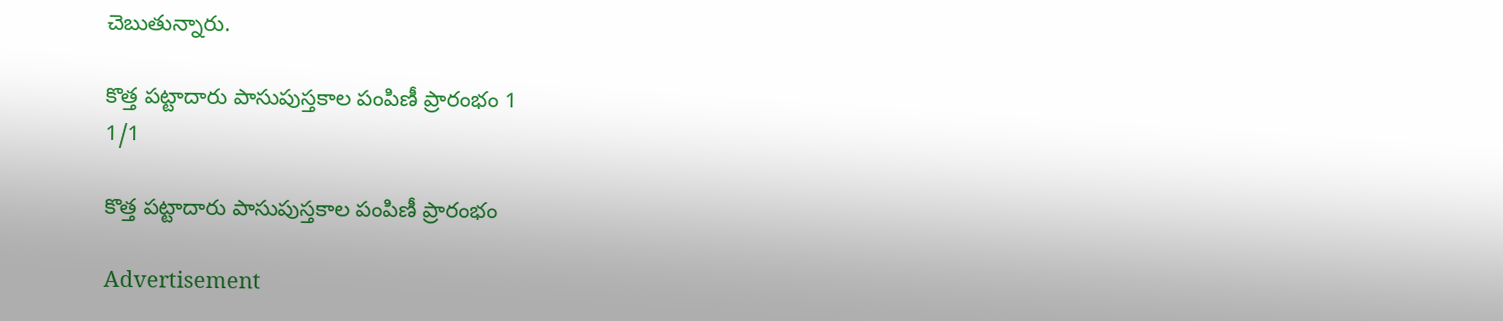చెబుతున్నారు.

కొత్త పట్టాదారు పాసుపుస్తకాల పంపిణీ ప్రారంభం 1
1/1

కొత్త పట్టాదారు పాసుపుస్తకాల పంపిణీ ప్రారంభం

Advertisement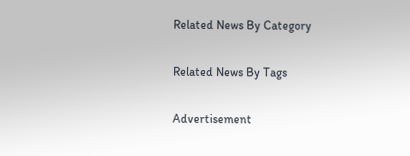Related News By Category

Related News By Tags

Advertisement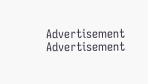Advertisement
Advertisement